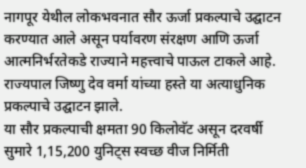नागपूर येथील लोकभवनात सौर ऊर्जा प्रकल्पाचे उद्घाटन करण्यात आले असून पर्यावरण संरक्षण आणि ऊर्जा आत्मनिर्भरतेकडे राज्याने महत्त्वाचे पाऊल टाकले आहे. राज्यपाल जिष्णु देव वर्मा यांच्या हस्ते या अत्याधुनिक प्रकल्पाचे उद्घाटन झाले.
या सौर प्रकल्पाची क्षमता 90 किलोवॅट असून दरवर्षी सुमारे 1,15,200 युनिट्स स्वच्छ वीज निर्मिती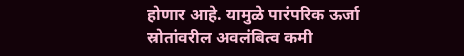होणार आहे. यामुळे पारंपरिक ऊर्जा स्रोतांवरील अवलंबित्व कमी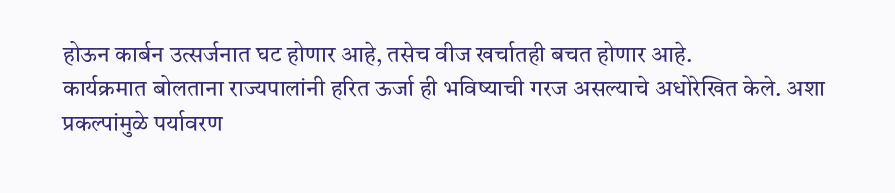होऊन कार्बन उत्सर्जनात घट होणार आहे, तसेच वीज खर्चातही बचत होणार आहे.
कार्यक्रमात बोलताना राज्यपालांनी हरित ऊर्जा ही भविष्याची गरज असल्याचे अधोरेखित केले. अशा प्रकल्पांमुळे पर्यावरण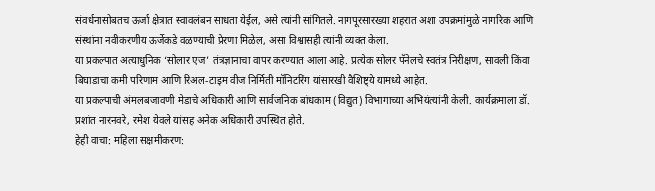संवर्धनासोबतच ऊर्जा क्षेत्रात स्वावलंबन साधता येईल, असे त्यांनी सांगितले. नागपूरसारख्या शहरात अशा उपक्रमांमुळे नागरिक आणि संस्थांना नवीकरणीय ऊर्जेकडे वळण्याची प्रेरणा मिळेल, असा विश्वासही त्यांनी व्यक्त केला.
या प्रकल्पात अत्याधुनिक ‘सोलार एज’ तंत्रज्ञानाचा वापर करण्यात आला आहे. प्रत्येक सोलर पॅनेलचे स्वतंत्र निरीक्षण, सावली किंवा बिघाडाचा कमी परिणाम आणि रिअल-टाइम वीज निर्मिती मॉनिटरिंग यांसारखी वैशिष्ट्ये यामध्ये आहेत.
या प्रकल्पाची अंमलबजावणी मेडाचे अधिकारी आणि सार्वजनिक बांधकाम (विद्युत) विभागाच्या अभियंत्यांनी केली. कार्यक्रमाला डॉ. प्रशांत नारनवरे, रमेश येवले यांसह अनेक अधिकारी उपस्थित होते.
हेही वाचा: महिला सक्षमीकरण: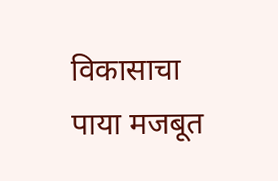विकासाचा पाया मजबूत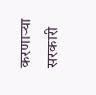करणाऱ्या सरकारी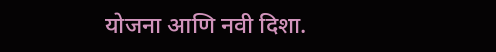योजना आणि नवी दिशा.